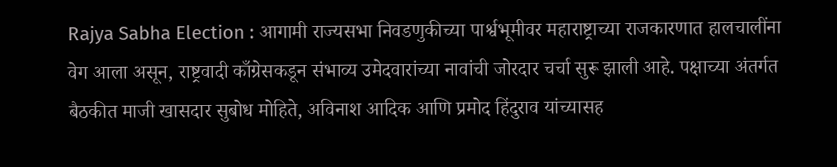Rajya Sabha Election : आगामी राज्यसभा निवडणुकीच्या पार्श्वभूमीवर महाराष्ट्राच्या राजकारणात हालचालींना वेग आला असून, राष्ट्रवादी काँग्रेसकडून संभाव्य उमेदवारांच्या नावांची जोरदार चर्चा सुरू झाली आहे. पक्षाच्या अंतर्गत बैठकीत माजी खासदार सुबोध मोहिते, अविनाश आदिक आणि प्रमोद हिंदुराव यांच्यासह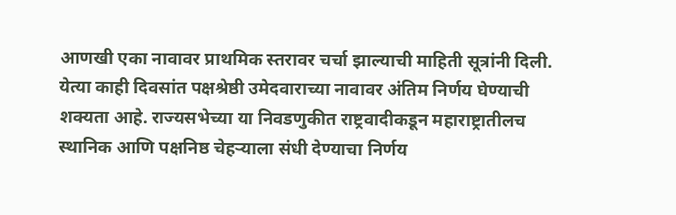आणखी एका नावावर प्राथमिक स्तरावर चर्चा झाल्याची माहिती सूत्रांनी दिली. येत्या काही दिवसांत पक्षश्रेष्ठी उमेदवाराच्या नावावर अंतिम निर्णय घेण्याची शक्यता आहे. राज्यसभेच्या या निवडणुकीत राष्ट्रवादीकडून महाराष्ट्रातीलच स्थानिक आणि पक्षनिष्ठ चेहऱ्याला संधी देण्याचा निर्णय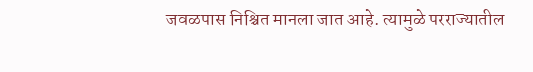जवळपास निश्चित मानला जात आहे. त्यामुळे परराज्यातील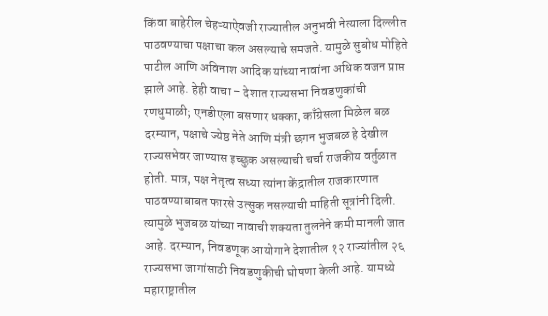किंवा बाहेरील चेहऱ्याऐवजी राज्यातील अनुभवी नेत्याला दिल्लीत पाठवण्याचा पक्षाचा कल असल्याचे समजते. यामुळे सुबोध मोहिते पाटील आणि अविनाश आदिक यांच्या नावांना अधिक वजन प्राप्त झाले आहे. हेही वाचा – देशात राज्यसभा निवडणुकांची रणधुमाळी; एनडीएला बसणार धक्का, काँग्रेसला मिळेल बळ दरम्यान, पक्षाचे ज्येष्ठ नेते आणि मंत्री छगन भुजबळ हे देखील राज्यसभेवर जाण्यास इच्छुक असल्याची चर्चा राजकीय वर्तुळात होती. मात्र, पक्ष नेतृत्व सध्या त्यांना केंद्रातील राजकारणात पाठवण्याबाबत फारसे उत्सुक नसल्याची माहिती सूत्रांनी दिली. त्यामुळे भुजबळ यांच्या नावाची शक्यता तुलनेने कमी मानली जात आहे. दरम्यान, निवडणूक आयोगाने देशातील १२ राज्यांतील २६ राज्यसभा जागांसाठी निवडणुकीची घोषणा केली आहे. यामध्ये महाराष्ट्रातील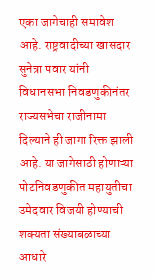एका जागेचाही समावेश आहे. राष्ट्रवादीच्या खासदार सुनेत्रा पवार यांनी विधानसभा निवडणुकीनंतर राज्यसभेचा राजीनामा दिल्याने ही जागा रिक्त झाली आहे. या जागेसाठी होणाऱ्या पोटनिवडणुकीत महायुतीचा उमेदवार विजयी होण्याची शक्यता संख्याबळाच्या आधारे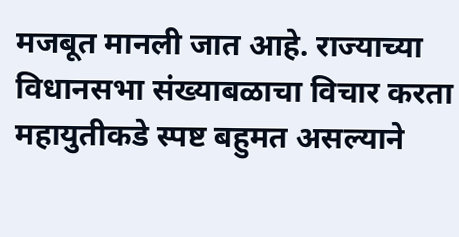मजबूत मानली जात आहे. राज्याच्या विधानसभा संख्याबळाचा विचार करता महायुतीकडे स्पष्ट बहुमत असल्याने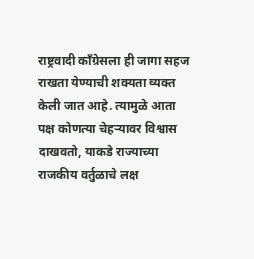राष्ट्रवादी काँग्रेसला ही जागा सहज राखता येण्याची शक्यता व्यक्त केली जात आहे. त्यामुळे आता पक्ष कोणत्या चेहऱ्यावर विश्वास दाखवतो, याकडे राज्याच्या राजकीय वर्तुळाचे लक्ष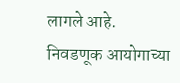लागले आहे. निवडणूक आयोगाच्या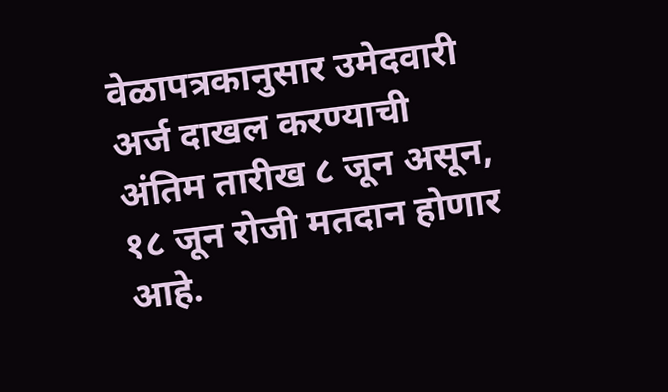वेळापत्रकानुसार उमेदवारी अर्ज दाखल करण्याची अंतिम तारीख ८ जून असून, १८ जून रोजी मतदान होणार आहे.